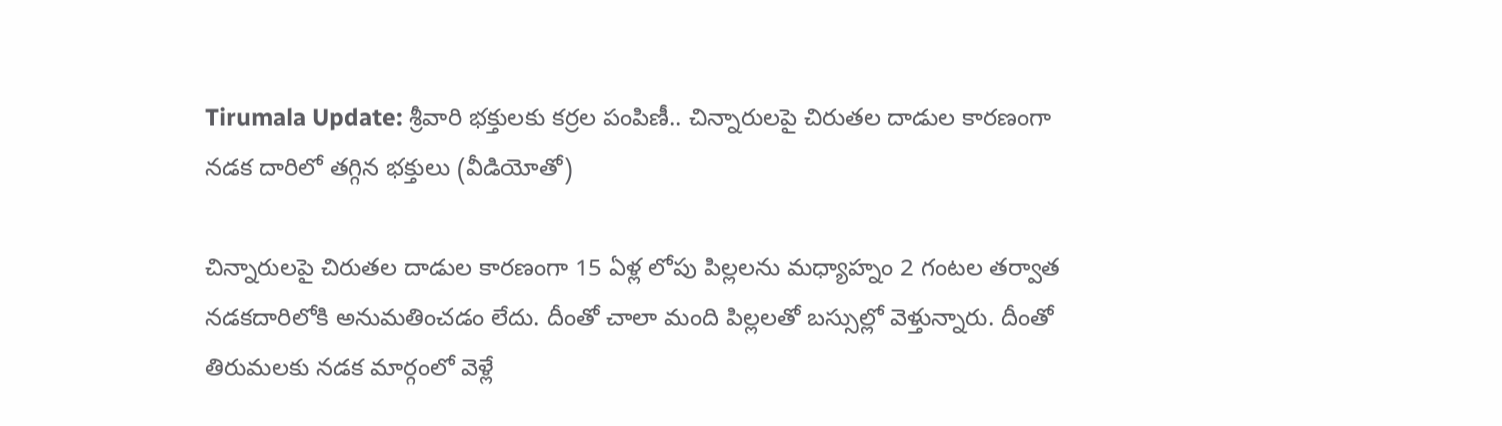Tirumala Update: శ్రీవారి భక్తులకు కర్రల పంపిణీ.. చిన్నారులపై చిరుతల దాడుల కారణంగా నడక దారిలో తగ్గిన భక్తులు (వీడియోతో)

చిన్నారులపై చిరుతల దాడుల కారణంగా 15 ఏళ్ల లోపు పిల్లలను మధ్యాహ్నం 2 గంటల తర్వాత నడకదారిలోకి అనుమతించడం లేదు. దీంతో చాలా మంది పిల్లలతో బస్సుల్లో వెళ్తున్నారు. దీంతో తిరుమలకు నడక మార్గంలో వెళ్లే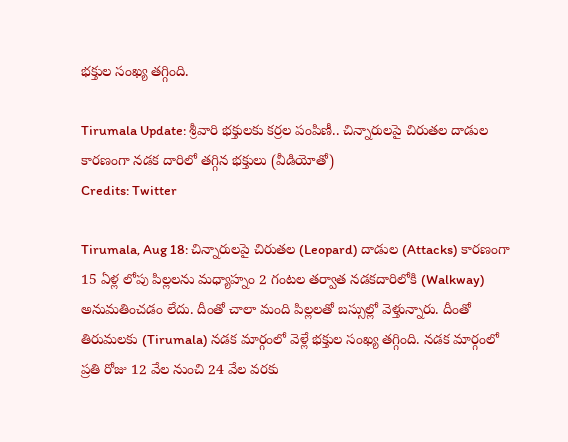భక్తుల సంఖ్య తగ్గింది.

Tirumala Update: శ్రీవారి భక్తులకు కర్రల పంపిణీ.. చిన్నారులపై చిరుతల దాడుల కారణంగా నడక దారిలో తగ్గిన భక్తులు (వీడియోతో)
Credits: Twitter

Tirumala, Aug 18: చిన్నారులపై చిరుతల (Leopard) దాడుల (Attacks) కారణంగా 15 ఏళ్ల లోపు పిల్లలను మధ్యాహ్నం 2 గంటల తర్వాత నడకదారిలోకి (Walkway) అనుమతించడం లేదు. దీంతో చాలా మంది పిల్లలతో బస్సుల్లో వెళ్తున్నారు. దీంతో తిరుమలకు (Tirumala) నడక మార్గంలో వెళ్లే భక్తుల సంఖ్య తగ్గింది. నడక మార్గంలో ప్రతి రోజు 12 వేల నుంచి 24 వేల వరకు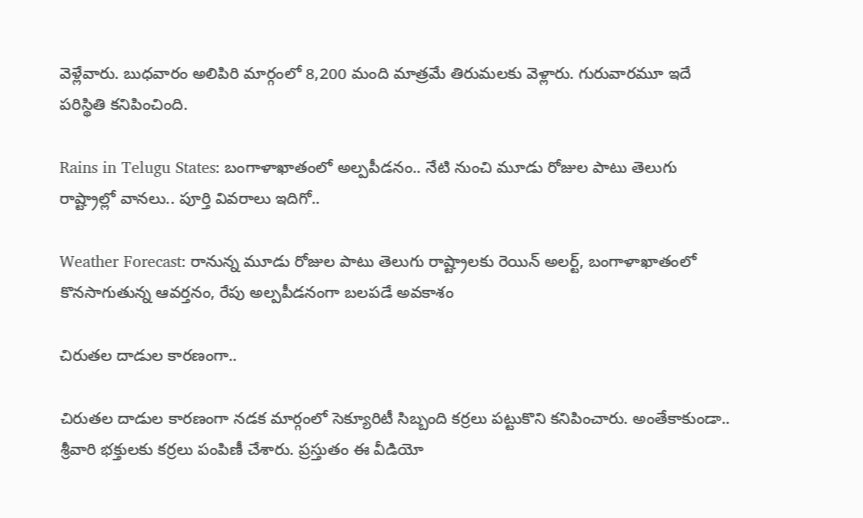వెళ్లేవారు. బుధవారం అలిపిరి మార్గంలో 8,200 మంది మాత్రమే తిరుమలకు వెళ్లారు. గురువారమూ ఇదే పరిస్థితి కనిపించింది.

Rains in Telugu States: బంగాళాఖాతంలో అల్పపీడనం.. నేటి నుంచి మూడు రోజుల పాటు తెలుగు రాష్ట్రాల్లో వానలు.. పూర్తి వివరాలు ఇదిగో..

Weather Forecast: రానున్న మూడు రోజుల పాటు తెలుగు రాష్ట్రాలకు రెయిన్ అలర్ట్, బంగాళాఖాతంలో కొనసాగుతున్న ఆవర్తనం, రేపు అల్పపీడనంగా బలపడే అవకాశం

చిరుతల దాడుల కారణంగా..

చిరుతల దాడుల కారణంగా నడక మార్గంలో సెక్యూరిటీ సిబ్బంది కర్రలు పట్టుకొని కనిపించారు. అంతేకాకుండా.. శ్రీవారి భక్తులకు కర్రలు పంపిణీ చేశారు. ప్రస్తుతం ఈ వీడియో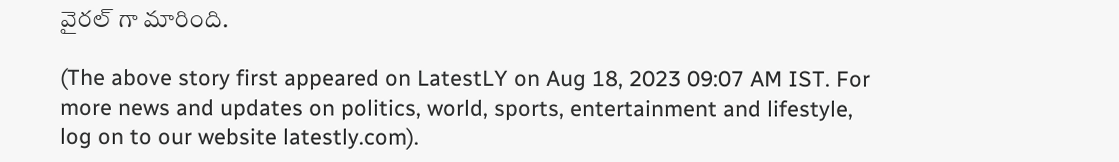వైరల్ గా మారింది.

(The above story first appeared on LatestLY on Aug 18, 2023 09:07 AM IST. For more news and updates on politics, world, sports, entertainment and lifestyle, log on to our website latestly.com).